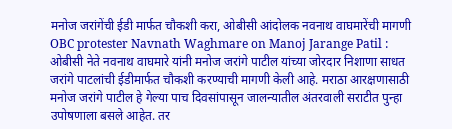मनोज जरांगेंची ईडी मार्फत चौकशी करा, ओबीसी आंदोलक नवनाथ वाघमारेंची मागणी
OBC protester Navnath Waghmare on Manoj Jarange Patil : ओबीसी नेते नवनाथ वाघमारे यांनी मनोज जरांगे पाटील यांच्या जोरदार निशाणा साधत जरांगे पाटलांची ईडीमार्फत चौकशी करण्याची मागणी केली आहे. मराठा आरक्षणासाठी मनोज जरांगे पाटील हे गेल्या पाच दिवसांपासून जालन्यातील अंतरवाली सराटीत पुन्हा उपोषणाला बसले आहेत. तर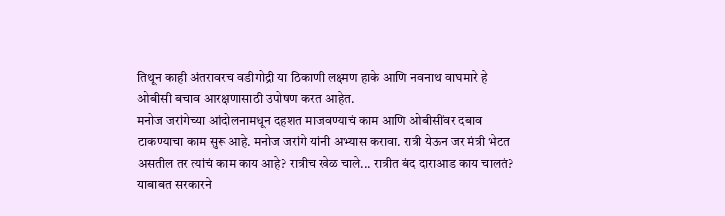तिथून काही अंतरावरच वडीगोद्री या ठिकाणी लक्ष्मण हाके आणि नवनाथ वाघमारे हे ओबीसी बचाव आरक्षणासाठी उपोषण करत आहेत.
मनोज जरांगेच्या आंदोलनामधून दहशत माजवण्याचं काम आणि ओबीसींवर दबाव टाकण्याचा काम सुरू आहे. मनोज जरांगे यांनी अभ्यास करावा. रात्री येऊन जर मंत्री भेटत असतील तर त्यांचं काम काय आहे? रात्रीच खेळ चाले... रात्रीत बंद दाराआड काय चालतं? याबाबत सरकारने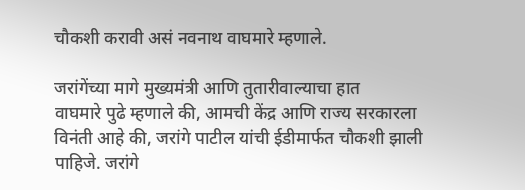चौकशी करावी असं नवनाथ वाघमारे म्हणाले.

जरांगेंच्या मागे मुख्यमंत्री आणि तुतारीवाल्याचा हात
वाघमारे पुढे म्हणाले की, आमची केंद्र आणि राज्य सरकारला विनंती आहे की, जरांगे पाटील यांची ईडीमार्फत चौकशी झाली पाहिजे. जरांगे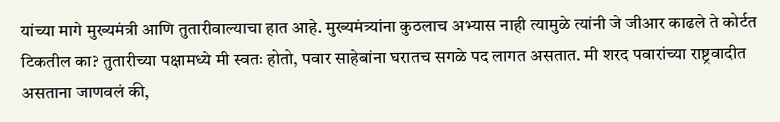यांच्या मागे मुख्यमंत्री आणि तुतारीवाल्याचा हात आहे. मुख्यमंत्र्यांना कुठलाच अभ्यास नाही त्यामुळे त्यांनी जे जीआर काढले ते कोर्टत टिकतील का? तुतारीच्या पक्षामध्ये मी स्वतः होतो, पवार साहेबांना घरातच सगळे पद लागत असतात. मी शरद पवारांच्या राष्ट्रवादीत असताना जाणवलं की,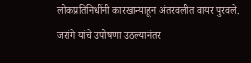लोकप्रतिनिधींनी कारखान्याहून अंतरवलीत वायर पुरवले. जरांगे यांचे उपोषणा उठल्यानंतर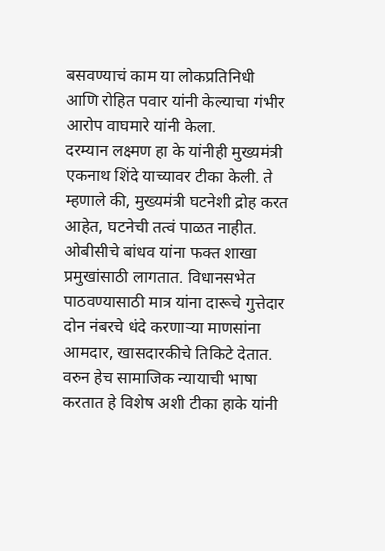बसवण्याचं काम या लोकप्रतिनिधी आणि रोहित पवार यांनी केल्याचा गंभीर आरोप वाघमारे यांनी केला.
दरम्यान लक्ष्मण हा के यांनीही मुख्यमंत्री एकनाथ शिंदे याच्यावर टीका केली. ते म्हणाले की, मुख्यमंत्री घटनेशी द्रोह करत आहेत, घटनेची तत्वं पाळत नाहीत. ओबीसीचे बांधव यांना फक्त शाखा प्रमुखांसाठी लागतात. विधानसभेत पाठवण्यासाठी मात्र यांना दारूचे गुत्तेदार दोन नंबरचे धंदे करणाऱ्या माणसांना आमदार, खासदारकीचे तिकिटे देतात. वरुन हेच सामाजिक न्यायाची भाषा करतात हे विशेष अशी टीका हाके यांनी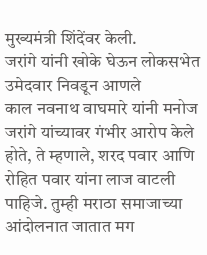मुख्यमंत्री शिंदेंवर केली.
जरांगे यांनी खोके घेऊन लोकसभेत उमेदवार निवडून आणले
काल नवनाथ वाघमारे यांनी मनोज जरांगे यांच्यावर गंभीर आरोप केले होते, ते म्हणाले, शरद पवार आणि रोहित पवार यांना लाज वाटली पाहिजे. तुम्ही मराठा समाजाच्या आंदोलनात जातात मग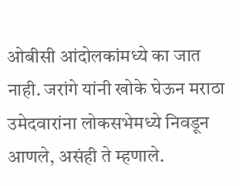ओबीसी आंदोलकांमध्ये का जात नाही. जरांगे यांनी खोके घेऊन मराठा उमेदवारांना लोकसभेमध्ये निवडून आणले, असंही ते म्हणाले.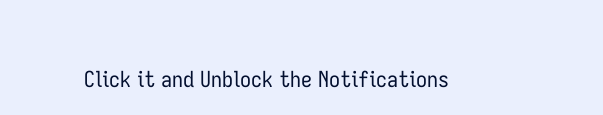Click it and Unblock the Notifications